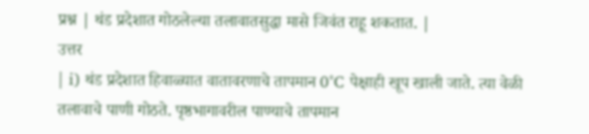प्रश्न | थंड प्रदेशात गोठलेल्या तलावातसुद्धा मासे जिवंत राहू शकतात. |
उत्तर
| i) थंड प्रदेशात हिवाळ्यात वातावरणाचे तापमान 0°C पेक्षाही खूप खाली जाते. त्या वेळी तलावाचे पाणी गोठते. पृष्ठभागावरील पाण्याचे तापमान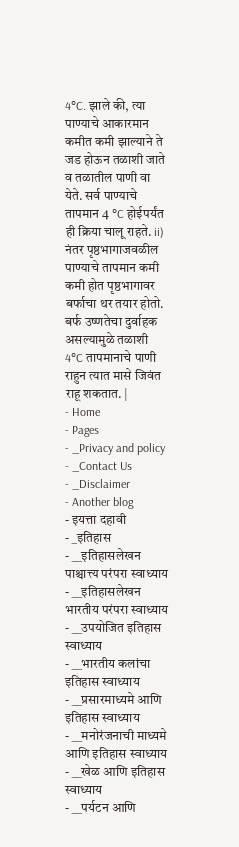4°C. झाले की, त्या पाण्याचे आकारमान कमीत कमी झाल्याने ते जड होऊन तळाशी जाते व तळातील पाणी वा येते. सर्व पाण्याचे तापमान 4 °C होईपर्यंत ही क्रिया चालू राहते. ii) नंतर पृष्ठभागाजवळील पाण्याचे तापमान कमी कमी होत पृष्ठभागावर बर्फाचा थर तयार होतो. बर्फ उष्णतेचा दुर्वाहक असल्यामुळे तळाशी 4°C तापमानाचे पाणी राहुन त्यात मासे जिवंत राहू शकतात. |
- Home
- Pages
- _Privacy and policy
- _Contact Us
- _Disclaimer
- Another blog
- इयत्ता दहावी
- _इतिहास
- __इतिहासलेखन पाश्चात्त्य परंपरा स्वाध्याय
- __इतिहासलेखन भारतीय परंपरा स्वाध्याय
- __उपयोजित इतिहास स्वाध्याय
- __भारतीय कलांचा इतिहास स्वाध्याय
- __प्रसारमाध्यमे आणि इतिहास स्वाध्याय
- __मनोरंजनाची माध्यमे आणि इतिहास स्वाध्याय
- __खेळ आणि इतिहास स्वाध्याय
- __पर्यटन आणि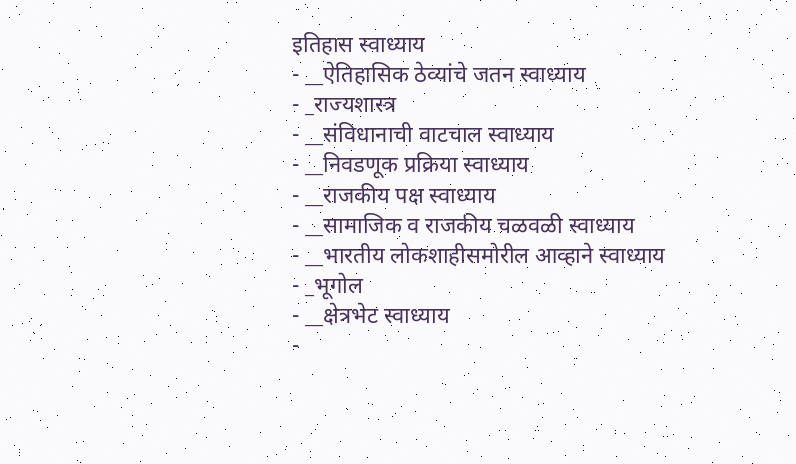इतिहास स्वाध्याय
- __ऐतिहासिक ठेव्यांचे जतन स्वाध्याय
- _राज्यशास्त्र
- __संविधानाची वाटचाल स्वाध्याय
- __निवडणूक प्रक्रिया स्वाध्याय
- __राजकीय पक्ष स्वाध्याय
- __सामाजिक व राजकीय चळवळी स्वाध्याय
- __भारतीय लोकशाहीसमोरील आव्हाने स्वाध्याय
- _भूगोल
- __क्षेत्रभेट स्वाध्याय
-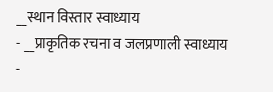__स्थान विस्तार स्वाध्याय
- __प्राकृतिक रचना व जलप्रणाली स्वाध्याय
-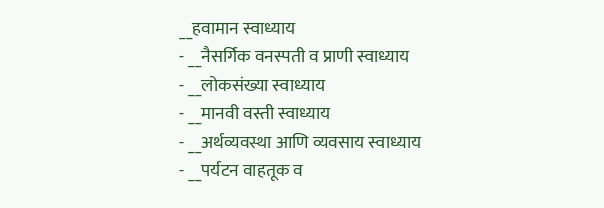__हवामान स्वाध्याय
- __नैसर्गिक वनस्पती व प्राणी स्वाध्याय
- __लोकसंख्या स्वाध्याय
- __मानवी वस्ती स्वाध्याय
- __अर्थव्यवस्था आणि व्यवसाय स्वाध्याय
- __पर्यटन वाहतूक व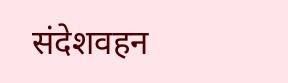संदेशवहन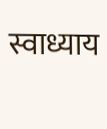स्वाध्याय